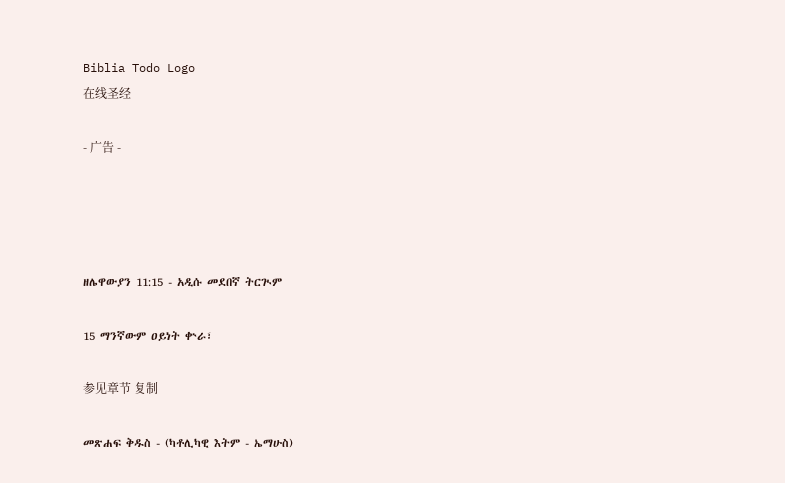Biblia Todo Logo
在线圣经

- 广告 -




ዘሌዋውያን 11:15 - አዲሱ መደበኛ ትርጒም

15 ማንኛውም ዐይነት ቍራ፣

参见章节 复制

መጽሐፍ ቅዱስ - (ካቶሊካዊ እትም - ኤማሁስ)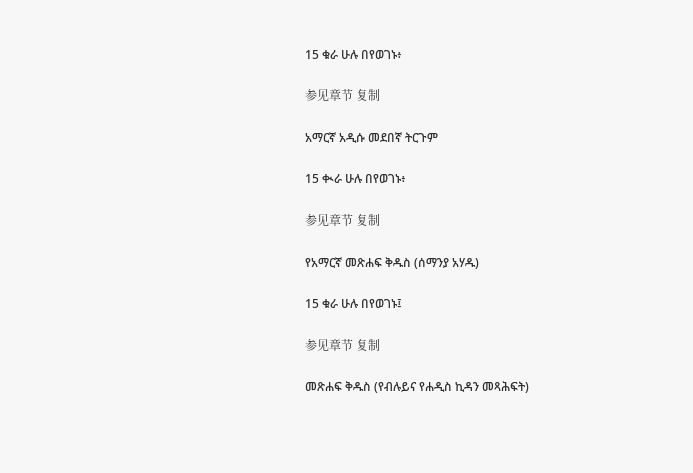15 ቁራ ሁሉ በየወገኑ፥

参见章节 复制

አማርኛ አዲሱ መደበኛ ትርጉም

15 ቊራ ሁሉ በየወገኑ፥

参见章节 复制

የአማርኛ መጽሐፍ ቅዱስ (ሰማንያ አሃዱ)

15 ቁራ ሁሉ በየወገኑ፤

参见章节 复制

መጽሐፍ ቅዱስ (የብሉይና የሐዲስ ኪዳን መጻሕፍት)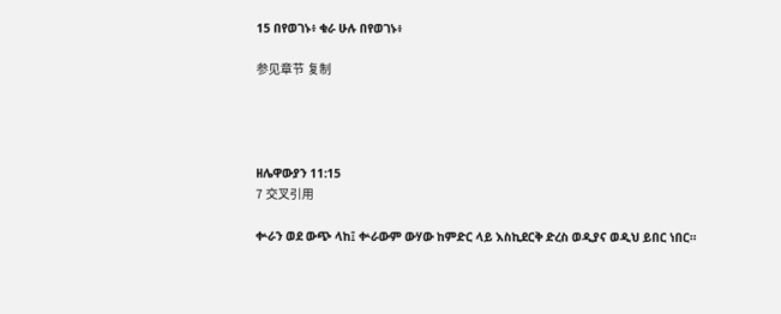15 በየወገኑ፥ ቁራ ሁሉ በየወገኑ፥

参见章节 复制




ዘሌዋውያን 11:15
7 交叉引用

ቍራን ወደ ውጭ ላከ፤ ቍራውም ውሃው ከምድር ላይ እስኪደርቅ ድረስ ወዲያና ወዲህ ይበር ነበር።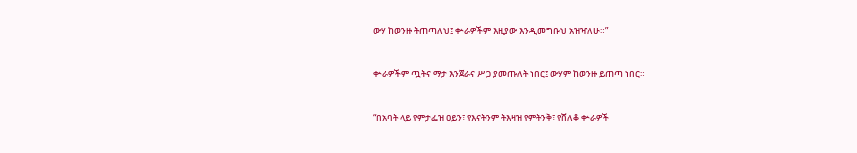ውሃ ከወንዙ ትጠጣለህ፤ ቍራዎችም እዚያው እንዲመግቡህ አዝዣለሁ።”


ቍራዎችም ጧትና ማታ እንጀራና ሥጋ ያመጡለት ነበር፤ ውሃም ከወንዙ ይጠጣ ነበር።


“በአባት ላይ የምታፌዝ ዐይን፣ የእናትንም ትእዛዝ የምትንቅ፣ የሸለቆ ቍራዎች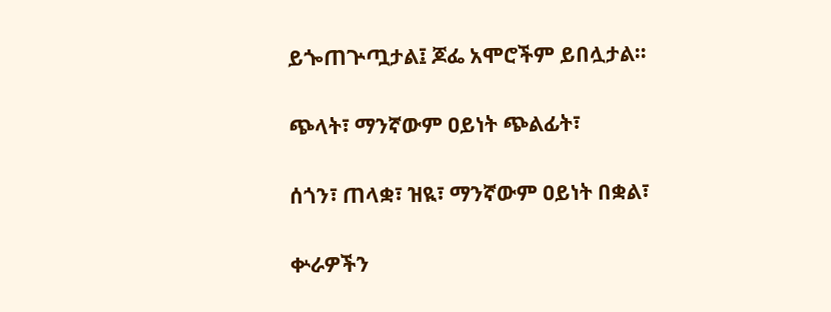ይጐጠጕጧታል፤ ጆፌ አሞሮችም ይበሏታል።


ጭላት፣ ማንኛውም ዐይነት ጭልፊት፣


ሰጎን፣ ጠላቋ፣ ዝዪ፣ ማንኛውም ዐይነት በቋል፣


ቍራዎችን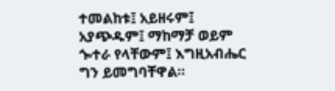ተመልከቱ፤ አይዘሩም፤ አያጭዱም፤ ማከማቻ ወይም ጐተራ የላቸውም፤ እግዚአብሔር ግን ይመግባቸዋል።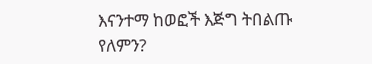እናንተማ ከወፎች እጅግ ትበልጡ የለምን?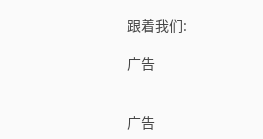跟着我们:

广告


广告